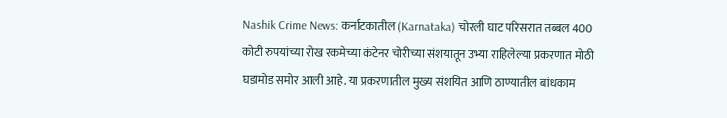Nashik Crime News: कर्नाटकातील (Karnataka) चोरली घाट परिसरात तब्बल 400 कोटी रुपयांच्या रोख रकमेच्या कंटेनर चोरीच्या संशयातून उभ्या राहिलेल्या प्रकरणात मोठी घडामोड समोर आली आहे. या प्रकरणातील मुख्य संशयित आणि ठाण्यातील बांधकाम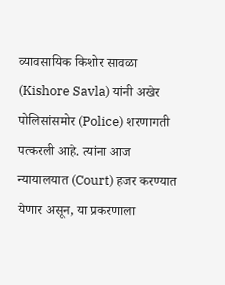व्यावसायिक किशोर सावळा (Kishore Savla) यांनी अखेर पोलिसांसमोर (Police) शरणागती पत्करली आहे. त्यांना आज न्यायालयात (Court) हजर करण्यात येणार असून, या प्रकरणाला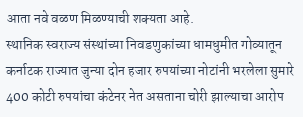आता नवे वळण मिळण्याची शक्यता आहे.
स्थानिक स्वराज्य संस्थांच्या निवडणुकांच्या धामधुमीत गोव्यातून कर्नाटक राज्यात जुन्या दोन हजार रुपयांच्या नोटांनी भरलेला सुमारे 400 कोटी रुपयांचा कंटेनर नेत असताना चोरी झाल्याचा आरोप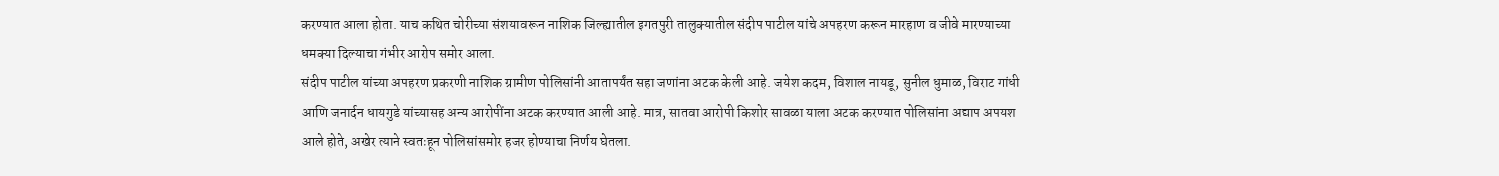करण्यात आला होता. याच कथित चोरीच्या संशयावरून नाशिक जिल्ह्यातील इगतपुरी तालुक्यातील संदीप पाटील यांचे अपहरण करून मारहाण व जीवे मारण्याच्या धमक्या दिल्याचा गंभीर आरोप समोर आला.
संदीप पाटील यांच्या अपहरण प्रकरणी नाशिक ग्रामीण पोलिसांनी आतापर्यंत सहा जणांना अटक केली आहे. जयेश कदम, विशाल नायडू, सुनील धुमाळ, विराट गांधी आणि जनार्दन धायगुडे यांच्यासह अन्य आरोपींना अटक करण्यात आली आहे. मात्र, सातवा आरोपी किशोर सावळा याला अटक करण्यात पोलिसांना अद्याप अपयश आले होते, अखेर त्याने स्वतःहून पोलिसांसमोर हजर होण्याचा निर्णय घेतला.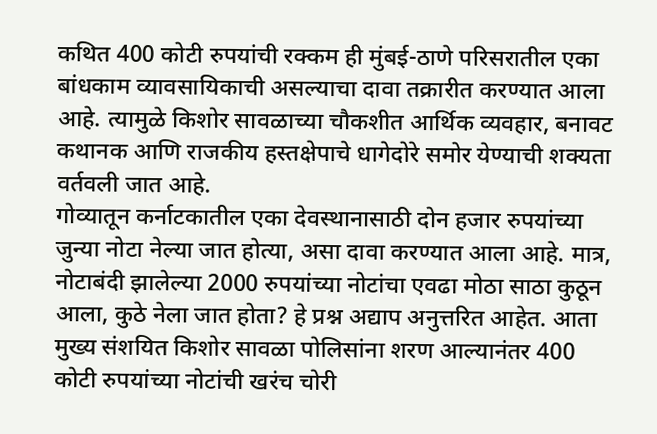कथित 400 कोटी रुपयांची रक्कम ही मुंबई-ठाणे परिसरातील एका बांधकाम व्यावसायिकाची असल्याचा दावा तक्रारीत करण्यात आला आहे. त्यामुळे किशोर सावळाच्या चौकशीत आर्थिक व्यवहार, बनावट कथानक आणि राजकीय हस्तक्षेपाचे धागेदोरे समोर येण्याची शक्यता वर्तवली जात आहे.
गोव्यातून कर्नाटकातील एका देवस्थानासाठी दोन हजार रुपयांच्या जुन्या नोटा नेल्या जात होत्या, असा दावा करण्यात आला आहे. मात्र, नोटाबंदी झालेल्या 2000 रुपयांच्या नोटांचा एवढा मोठा साठा कुठून आला, कुठे नेला जात होता? हे प्रश्न अद्याप अनुत्तरित आहेत. आता मुख्य संशयित किशोर सावळा पोलिसांना शरण आल्यानंतर 400 कोटी रुपयांच्या नोटांची खरंच चोरी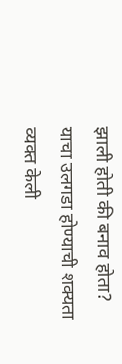झाली होती की बनाव होता? याचा उलगडा होण्याची शक्यता व्यक्त केली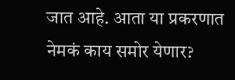जात आहे. आता या प्रकरणात नेमकं काय समोर येणार?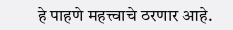हे पाहणे महत्त्वाचे ठरणार आहे.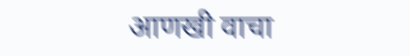आणखी वाचा